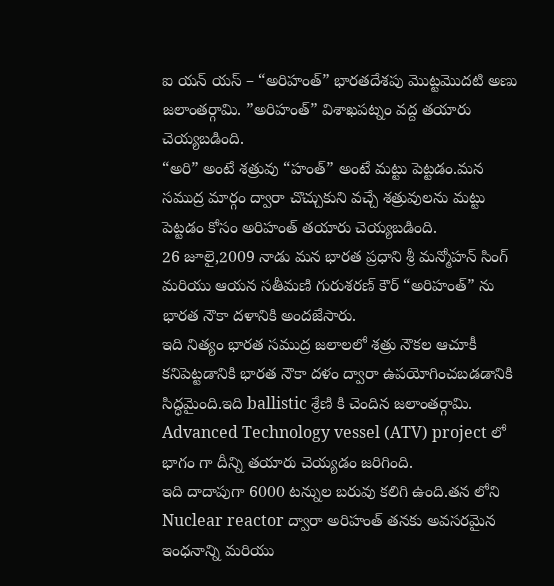ఐ యన్ యస్ – “అరిహంత్” భారతదేశపు మొట్టమొదటి అణు జలాంతర్గామి. ”అరిహంత్” విశాఖపట్నం వద్ద తయారు చెయ్యబడింది.
“అరి” అంటే శత్రువు “హంత్” అంటే మట్టు పెట్టడం.మన సముద్ర మార్గం ద్వారా చొచ్చుకుని వచ్చే శత్రువులను మట్టు పెట్టడం కోసం అరిహంత్ తయారు చెయ్యబడింది.
26 జూలై,2009 నాడు మన భారత ప్రధాని శ్రీ మన్మోహన్ సింగ్ మరియు ఆయన సతీమణి గురుశరణ్ కౌర్ “అరిహంత్” ను భారత నౌకా దళానికి అందజేసారు.
ఇది నిత్యం భారత సముద్ర జలాలలో శత్రు నౌకల ఆచూకీ కనిపెట్టడానికి భారత నౌకా దళం ద్వారా ఉపయోగించబడడానికి సిద్ధమైంది.ఇది ballistic శ్రేణి కి చెందిన జలాంతర్గామి. Advanced Technology vessel (ATV) project లో భాగం గా దీన్ని తయారు చెయ్యడం జరిగింది.
ఇది దాదాపుగా 6000 టన్నుల బరువు కలిగి ఉంది.తన లోని Nuclear reactor ద్వారా అరిహంత్ తనకు అవసరమైన ఇంధనాన్ని మరియు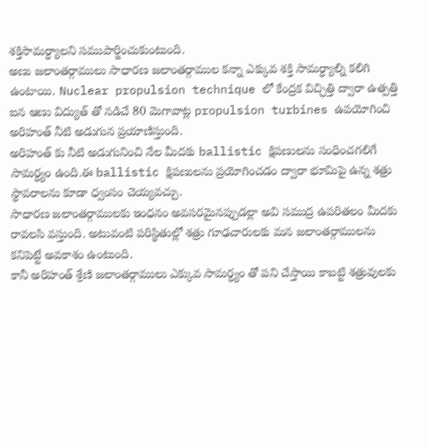శక్తిసామర్ధ్యాలని సముపార్జించుకుంటుంది.
అణు జలాంతర్గాములు సాధారణ జలాంతర్గాముల కన్నా ఎక్కువ శక్తి సామర్ధ్యాల్ని కలిగి ఉంటాయి. Nuclear propulsion technique లో కేంద్రక విచ్ఛిత్తి ద్వారా ఉత్పత్తి ఐన ఆణు విద్యుత్ తో నడిచే 80 మెగావాట్ల propulsion turbines ఉపయోగించి అరిహంత్ నీటి అడుగున ప్రయాణిస్తుంది.
అరిహంత్ కు నీటి అడుగునించి నేల మీదకు ballistic క్షిపణులను సంధించగలిగే సామర్ధ్యం ఉంది.ఈ ballistic క్షిపణులను ప్రయోగించడం ద్వారా భూమిపై ఉన్న శత్రు స్థావరాలను కూడా ధ్వంసం చెయ్యవచ్చు.
సాధారణ జలాంతర్గాములకు ఇంధనం అవసరమైనప్పుడల్లా అవి సముద్ర ఉపరితలం మీదకు రావలసి వస్తుంది. అటువంటి పరిస్థితుల్లో శత్రు గూఢచారులకు మన జలాంతర్గాములను కనిపెట్టే అవకాశం ఉంటుంది.
కానీ అరిహంత్ శ్రేణి జలాంతర్గాములు ఎక్కువ సామర్ధ్యం తో పని చేస్తాయి కాబట్టి శత్రువులకు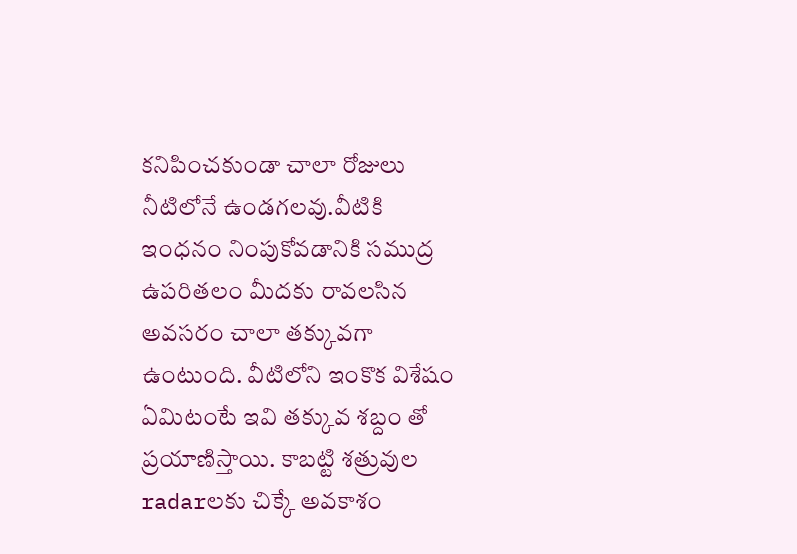కనిపించకుండా చాలా రోజులు నీటిలోనే ఉండగలవు.వీటికి ఇంధనం నింపుకోవడానికి సముద్ర ఉపరితలం మీదకు రావలసిన అవసరం చాలా తక్కువగా ఉంటుంది. వీటిలోని ఇంకొక విశేషం ఏమిటంటే ఇవి తక్కువ శబ్దం తో ప్రయాణిస్తాయి. కాబట్టి శత్రువుల radarలకు చిక్కే అవకాశం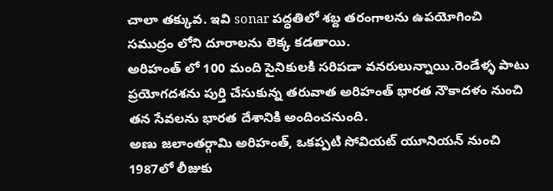చాలా తక్కువ. ఇవి sonar పద్ధతిలో శబ్ద తరంగాలను ఉపయోగించి సముద్రం లోని దూరాలను లెక్క కడతాయి.
అరిహంత్ లో 100 మంది సైనికులకి సరిపడా వనరులున్నాయి.రెండేళ్ళ పాటు ప్రయోగదశను పుర్తి చేసుకున్న తరువాత అరిహంత్ భారత నౌకాదళం నుంచి తన సేవలను భారత దేశానికి అందించనుంది.
అణు జలాంతర్గామి అరిహంత్, ఒకప్పటి సోవియట్ యూనియన్ నుంచి 1987లో లీజుకు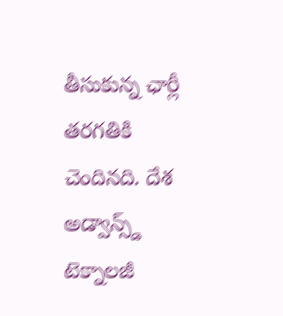తీసుకున్న ఛార్లీ తరగతికి చెందినది. దేశ అడ్వాన్స్డ్ టెక్నాలజీ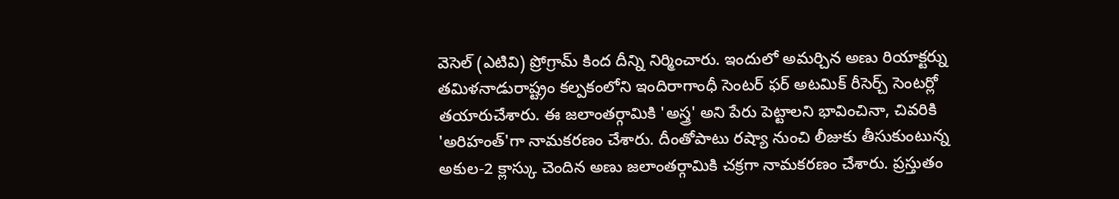వెసెల్ (ఎటివి) ప్రోగ్రామ్ కింద దీన్ని నిర్మించారు. ఇందులో అమర్చిన అణు రియాక్టర్ను తమిళనాడురాష్ట్రం కల్పకంలోని ఇందిరాగాంధీ సెంటర్ ఫర్ అటమిక్ రీసెర్చ్ సెంటర్లో తయారుచేశారు. ఈ జలాంతర్గామికి 'అస్త్ర' అని పేరు పెట్టాలని భావించినా, చివరికి 'అరిహంత్'గా నామకరణం చేశారు. దీంతోపాటు రష్యా నుంచి లీజుకు తీసుకుంటున్న అకుల-2 క్లాస్కు చెందిన అణు జలాంతర్గామికి చక్రగా నామకరణం చేశారు. ప్రస్తుతం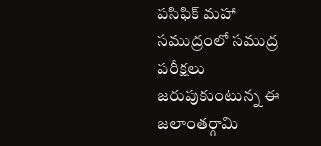పసిఫిక్ మహా సముద్రంలో సముద్ర పరీక్షలు జరుపుకుంటున్న ఈ జలాంతర్గామి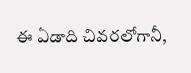ఈ ఏడాది చివరలోగానీ,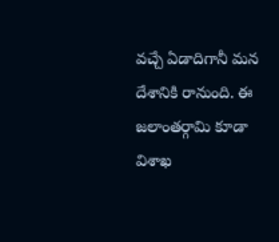వచ్చే ఏడాదిగానీ మన దేశానికి రానుంది. ఈ జలాంతర్గామి కూడా విశాఖ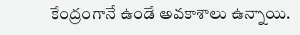కేంద్రంగానే ఉండే అవకాశాలు ఉన్నాయి.